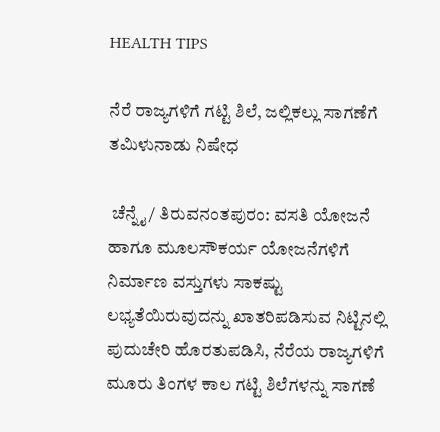HEALTH TIPS

ನೆರೆ ರಾಜ್ಯಗಳಿಗೆ ಗಟ್ಟಿ ಶಿಲೆ, ಜಲ್ಲಿಕಲ್ಲು ಸಾಗಣೆಗೆ ತಮಿಳುನಾಡು ನಿಷೇಧ

 ಚೆನ್ನೈ/ ತಿರುವನಂತಪುರಂ: ವಸತಿ ಯೋಜನೆ ಹಾಗೂ ಮೂಲಸೌಕರ್ಯ ಯೋಜನೆಗಳಿಗೆ ನಿರ್ಮಾಣ ವಸ್ತುಗಳು ಸಾಕಷ್ಟು ಲಭ್ಯತೆಯಿರುವುದನ್ನು ಖಾತರಿಪಡಿಸುವ ನಿಟ್ಟಿನಲ್ಲಿ ಪುದುಚೇರಿ ಹೊರತುಪಡಿಸಿ, ನೆರೆಯ ರಾಜ್ಯಗಳಿಗೆ ಮೂರು ತಿಂಗಳ ಕಾಲ ಗಟ್ಟಿ ಶಿಲೆಗಳನ್ನು ಸಾಗಣೆ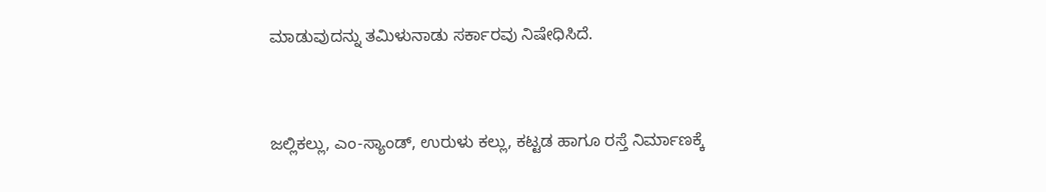ಮಾಡುವುದನ್ನು ತಮಿಳುನಾಡು ಸರ್ಕಾರವು ನಿಷೇಧಿಸಿದೆ.


ಜಲ್ಲಿಕಲ್ಲು, ಎಂ-ಸ್ಯಾಂಡ್‌, ಉರುಳು ಕಲ್ಲು, ಕಟ್ಟಡ ಹಾಗೂ ರಸ್ತೆ ನಿರ್ಮಾಣಕ್ಕೆ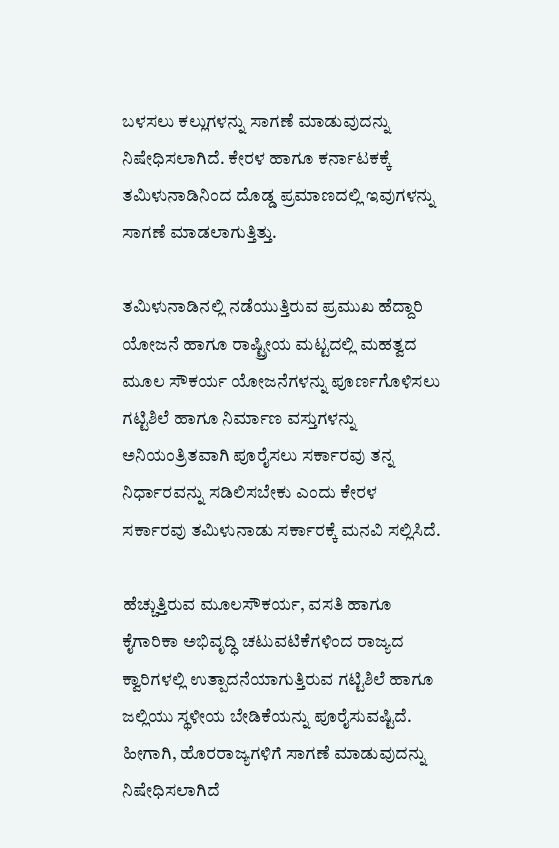ಬಳಸಲು ಕಲ್ಲುಗಳನ್ನು ಸಾಗಣೆ ಮಾಡುವುದನ್ನು ನಿಷೇಧಿಸಲಾಗಿದೆ. ಕೇರಳ ಹಾಗೂ ಕರ್ನಾಟಕಕ್ಕೆ ತಮಿಳುನಾಡಿನಿಂದ ದೊಡ್ಡ ಪ್ರಮಾಣದಲ್ಲಿ ಇವುಗಳನ್ನು ಸಾಗಣೆ ಮಾಡಲಾಗುತ್ತಿತ್ತು.

ತಮಿಳುನಾಡಿನಲ್ಲಿ ನಡೆಯುತ್ತಿರುವ ಪ್ರಮುಖ ಹೆದ್ದಾರಿ ಯೋಜನೆ ಹಾಗೂ ರಾಷ್ಟ್ರೀಯ ಮಟ್ಟದಲ್ಲಿ ಮಹತ್ವದ ಮೂಲ ಸೌಕರ್ಯ ಯೋಜನೆಗಳನ್ನು ಪೂರ್ಣಗೊಳಿಸಲು ಗಟ್ಟಿಶಿಲೆ ಹಾಗೂ ನಿರ್ಮಾಣ ವಸ್ತುಗಳನ್ನು ಅನಿಯಂತ್ರಿತವಾಗಿ ಪೂರೈಸಲು ಸರ್ಕಾರವು ತನ್ನ ನಿರ್ಧಾರವನ್ನು ಸಡಿಲಿಸಬೇಕು ಎಂದು ಕೇರಳ ಸರ್ಕಾರವು ತಮಿಳುನಾಡು ಸರ್ಕಾರಕ್ಕೆ ಮನವಿ ಸಲ್ಲಿಸಿದೆ.

ಹೆಚ್ಚುತ್ತಿರುವ ಮೂಲಸೌಕರ್ಯ, ವಸತಿ ಹಾಗೂ ಕೈಗಾರಿಕಾ ಅಭಿವೃದ್ಧಿ ಚಟುವಟಿಕೆಗಳಿಂದ ರಾಜ್ಯದ ಕ್ವಾರಿಗಳಲ್ಲಿ ಉತ್ಪಾದನೆಯಾಗುತ್ತಿರುವ ಗಟ್ಟಿಶಿಲೆ ಹಾಗೂ ಜಲ್ಲಿಯು ಸ್ಥಳೀಯ ಬೇಡಿಕೆಯನ್ನು ಪೂರೈಸುವಷ್ಟಿದೆ. ಹೀಗಾಗಿ, ಹೊರರಾಜ್ಯಗಳಿಗೆ ಸಾಗಣೆ ಮಾಡುವುದನ್ನು ನಿಷೇಧಿಸಲಾಗಿದೆ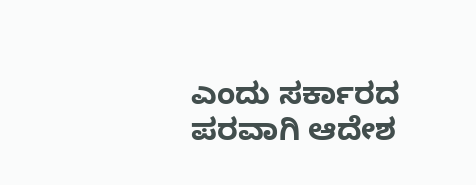ಎಂದು ಸರ್ಕಾರದ ಪರವಾಗಿ ಆದೇಶ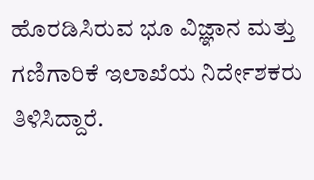ಹೊರಡಿಸಿರುವ ಭೂ ವಿಜ್ಞಾನ ಮತ್ತು ಗಣಿಗಾರಿಕೆ ಇಲಾಖೆಯ ನಿರ್ದೇಶಕರು ತಿಳಿಸಿದ್ದಾರೆ.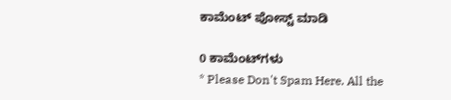ಕಾಮೆಂಟ್‌‌ ಪೋಸ್ಟ್‌ ಮಾಡಿ

0 ಕಾಮೆಂಟ್‌ಗಳು
* Please Don't Spam Here. All the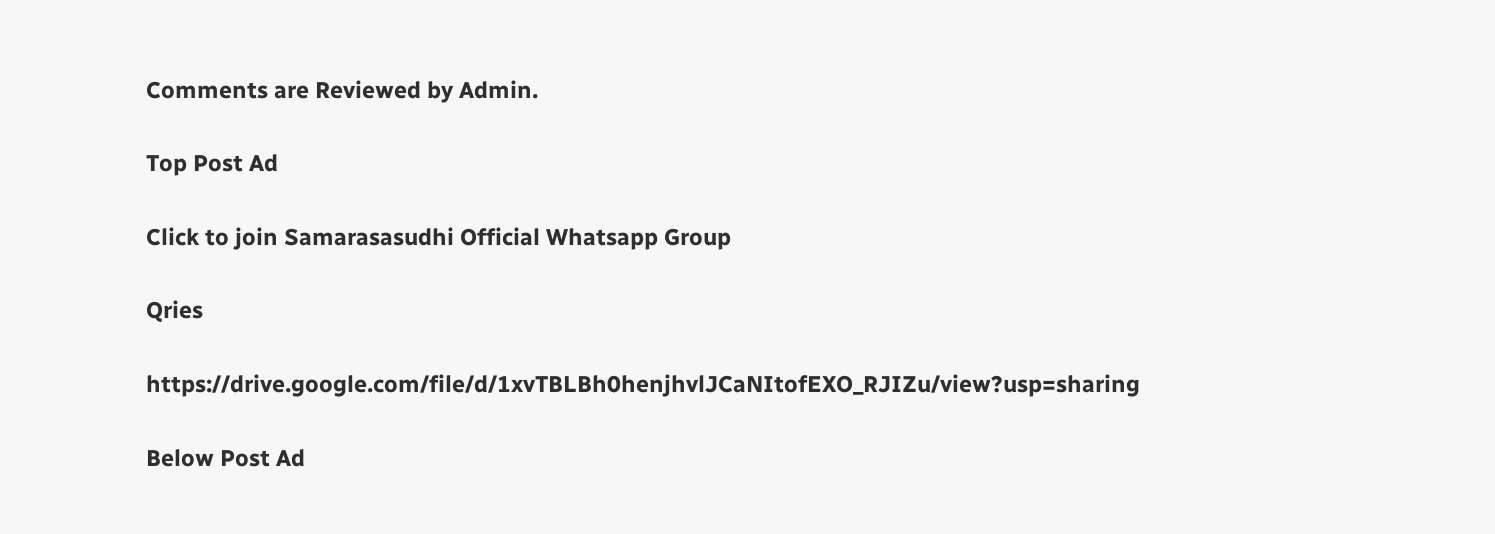Comments are Reviewed by Admin.

Top Post Ad

Click to join Samarasasudhi Official Whatsapp Group

Qries

https://drive.google.com/file/d/1xvTBLBh0henjhvlJCaNItofEXO_RJIZu/view?usp=sharing

Below Post Ad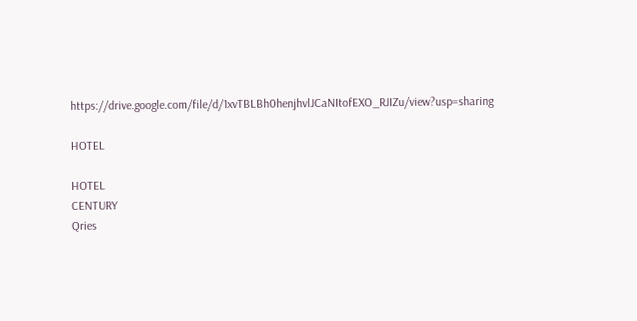https://drive.google.com/file/d/1xvTBLBh0henjhvlJCaNItofEXO_RJIZu/view?usp=sharing

HOTEL

HOTEL
CENTURY
Qries